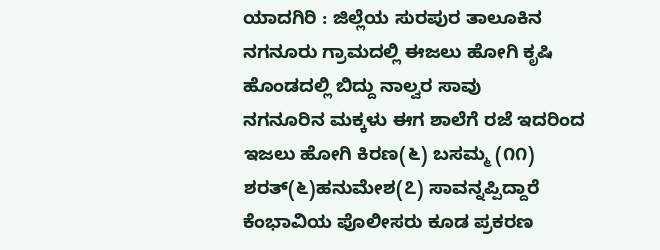ಯಾದಗಿರಿ : ಜಿಲ್ಲೆಯ ಸುರಪುರ ತಾಲೂಕಿನ ನಗನೂರು ಗ್ರಾಮದಲ್ಲಿ ಈಜಲು ಹೋಗಿ ಕೃಷಿ ಹೊಂಡದಲ್ಲಿ ಬಿದ್ದು ನಾಲ್ವರ ಸಾವು
ನಗನೂರಿನ ಮಕ್ಕಳು ಈಗ ಶಾಲೆಗೆ ರಜೆ ಇದರಿಂದ ಇಜಲು ಹೋಗಿ ಕಿರಣ(೬) ಬಸಮ್ಮ (೧೧) ಶರತ್(೬)ಹನುಮೇಶ(೭) ಸಾವನ್ನಪ್ಪಿದ್ದಾರೆ
ಕೆಂಭಾವಿಯ ಪೊಲೀಸರು ಕೂಡ ಪ್ರಕರಣ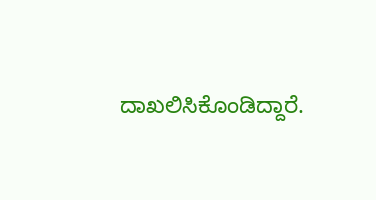ದಾಖಲಿಸಿಕೊಂಡಿದ್ದಾರೆ.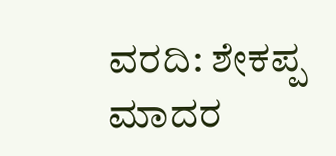ವರದಿ: ಶೇಕಪ್ಪ ಮಾದರ